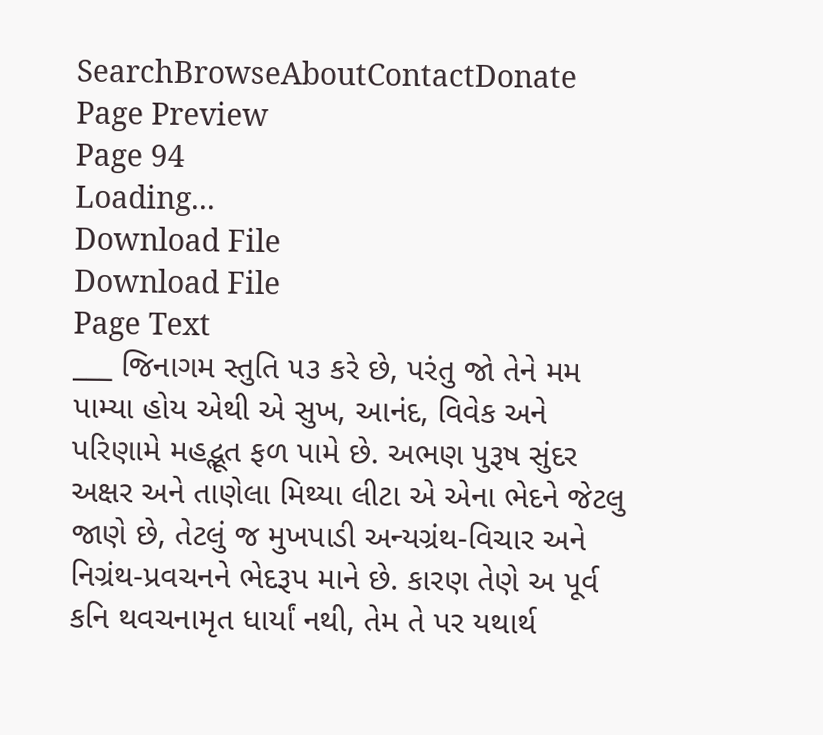SearchBrowseAboutContactDonate
Page Preview
Page 94
Loading...
Download File
Download File
Page Text
___ જિનાગમ સ્તુતિ ૫૩ કરે છે, પરંતુ જો તેને મમ પામ્યા હોય એથી એ સુખ, આનંદ, વિવેક અને પરિણામે મહદ્ભૂત ફળ પામે છે. અભણ પુરૂષ સુંદર અક્ષર અને તાણેલા મિથ્યા લીટા એ એના ભેદને જેટલુ જાણે છે, તેટલું જ મુખપાડી અન્યગ્રંથ-વિચાર અને નિગ્રંથ-પ્રવચનને ભેદરૂપ માને છે. કારણ તેણે અ પૂર્વ કનિ થવચનામૃત ધાર્યાં નથી, તેમ તે પર યથાર્થ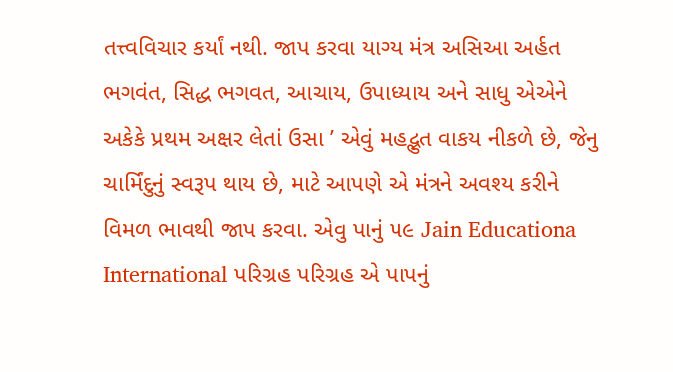તત્ત્વવિચાર કર્યાં નથી. જાપ કરવા યાગ્ય મંત્ર અસિઆ અર્હત ભગવંત, સિદ્ધ ભગવત, આચાય, ઉપાધ્યાય અને સાધુ એએને અકેકે પ્રથમ અક્ષર લેતાં ઉસા ’ એવું મહદ્ભુત વાકય નીકળે છે, જેનુ ચાર્મિંદુનું સ્વરૂપ થાય છે, માટે આપણે એ મંત્રને અવશ્ય કરીને વિમળ ભાવથી જાપ કરવા. એવુ પાનું ૫૯ Jain Educationa International પરિગ્રહ પરિગ્રહ એ પાપનું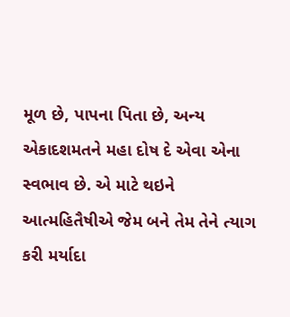મૂળ છે, પાપના પિતા છે, અન્ય એકાદશમતને મહા દોષ દે એવા એના સ્વભાવ છે. એ માટે થઇને આત્મહિતૈષીએ જેમ બને તેમ તેને ત્યાગ કરી મર્યાદા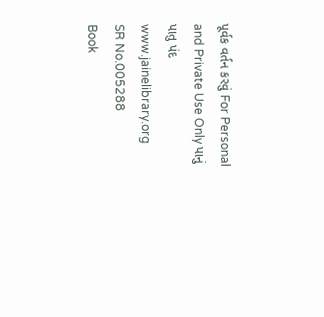પૂર્વક વર્તન કરવું For Personal and Private Use Only પાનું પાતુ પંદ www.jainelibrary.org
SR No.005288
Book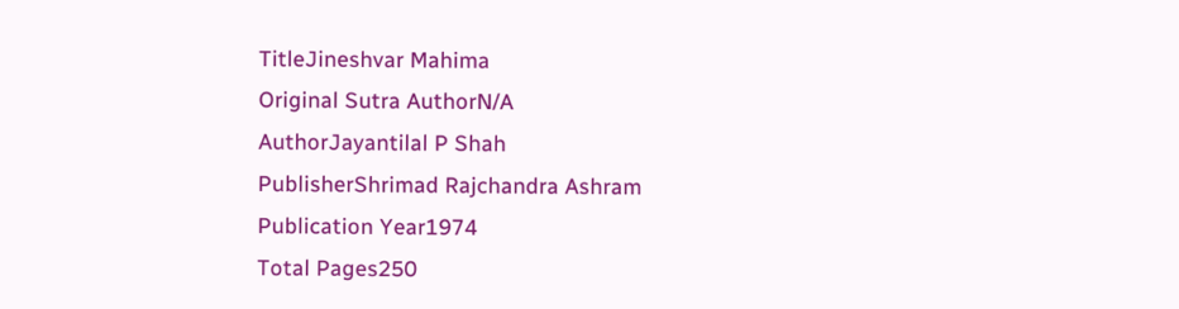TitleJineshvar Mahima
Original Sutra AuthorN/A
AuthorJayantilal P Shah
PublisherShrimad Rajchandra Ashram
Publication Year1974
Total Pages250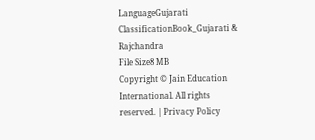LanguageGujarati
ClassificationBook_Gujarati & Rajchandra
File Size8 MB
Copyright © Jain Education International. All rights reserved. | Privacy Policy